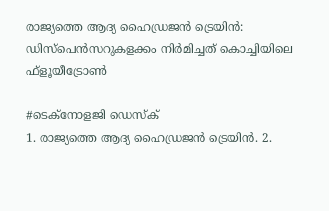രാജ്യത്തെ ആദ്യ ഹൈഡ്രജൻ ട്രെയിൻ: ഡിസ്‌പെൻസറുകളക്കം നിർമിച്ചത് കൊച്ചിയിലെ ഫ്‌ളൂയീട്രോൺ

#ടെക്‌നോളജി ഡെസ്‌ക്
1. രാജ്യത്തെ ആദ്യ ഹൈഡ്രജന്‍ ട്രെയിന്‍. 2.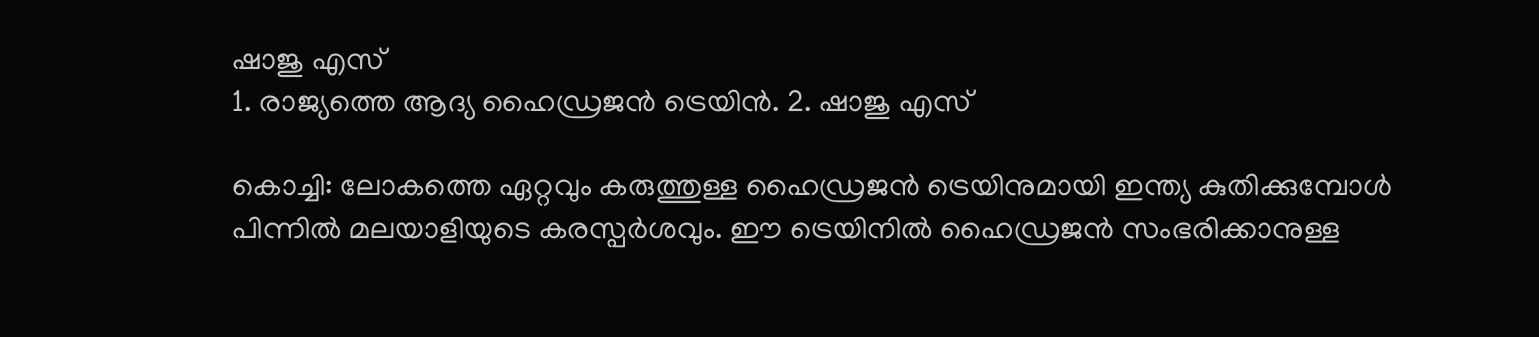ഷാജു എസ്
1. രാജ്യത്തെ ആദ്യ ഹൈഡ്രജന്‍ ട്രെയിന്‍. 2. ഷാജു എസ്

കൊച്ചി: ലോകത്തെ ഏറ്റവും കരുത്തുള്ള ഹൈഡ്രജൻ ട്രെയിനുമായി ഇന്ത്യ കുതിക്കുമ്പോൾ പിന്നിൽ മലയാളിയുടെ കരസ്പർശവും. ഈ ട്രെയിനിൽ ഹൈഡ്രജൻ സംഭരിക്കാനുള്ള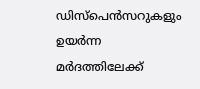ഡിസ്‌പെൻസറുകളും ഉയർന്ന മർദത്തിലേക്ക്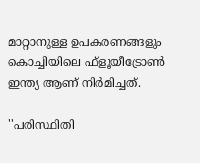മാറ്റാനുള്ള ഉപകരണങ്ങളും കൊച്ചിയിലെ ഫ്‌ളൂയീട്രോൺ ഇന്ത്യ ആണ് നിർമിച്ചത്.

''പരിസ്ഥിതി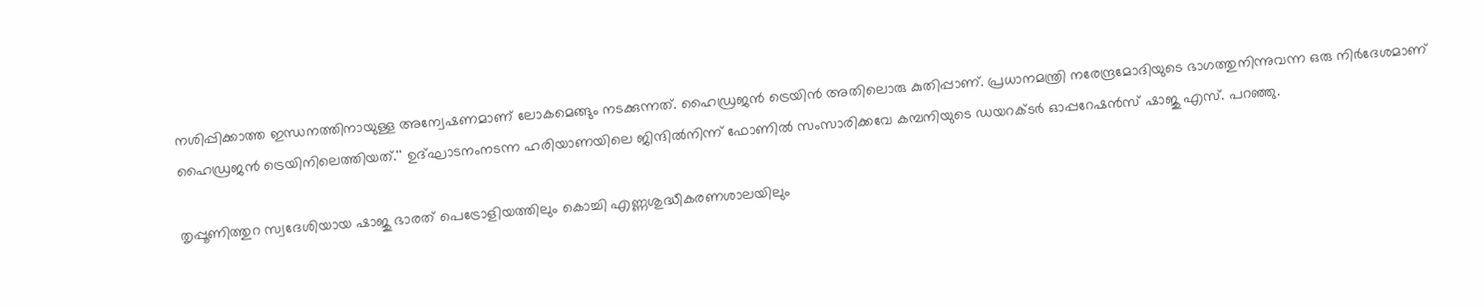നശിപ്പിക്കാത്ത ഇന്ധനത്തിനായുള്ള അന്വേഷണമാണ് ലോകമെങ്ങും നടക്കുന്നത്. ഹൈഡ്രജൻ ട്രെയിൻ അതിലൊരു കുതിപ്പാണ്. പ്രധാനമന്ത്രി നരേന്ദ്രമോദിയുടെ ഭാഗത്തുനിന്നുവന്ന ഒരു നിർദേശമാണ് ഹൈഡ്രജൻ ട്രെയിനിലെത്തിയത്.'' ഉദ്ഘാടനംനടന്ന ഹരിയാണയിലെ ജിന്ദിൽനിന്ന് ഫോണിൽ സംസാരിക്കവേ കമ്പനിയുടെ ഡയറക്ടർ ഓപ്പറേഷൻസ് ഷാജു എസ്. പറഞ്ഞു.

തൃപ്പൂണിത്തുറ സ്വദേശിയായ ഷാജു ഭാരത് പെട്രോളിയത്തിലും കൊച്ചി എണ്ണശുദ്ധീകരണശാലയിലും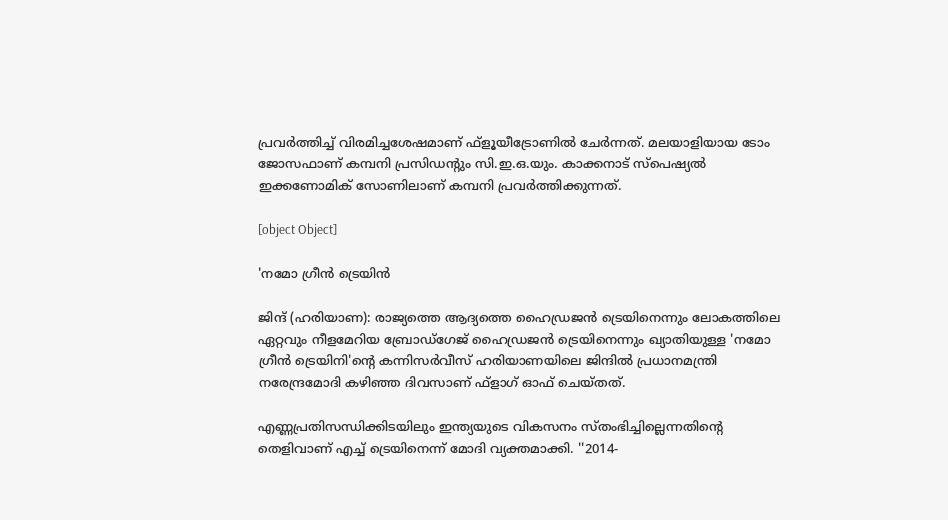പ്രവർത്തിച്ച് വിരമിച്ചശേഷമാണ് ഫ്‌ളൂയീട്രോണിൽ ചേർന്നത്. മലയാളിയായ ടോം ജോസഫാണ് കമ്പനി പ്രസിഡന്റും സി.ഇ.ഒ.യും. കാക്കനാട് സ്‌പെഷ്യൽ ഇക്കണോമിക് സോണിലാണ് കമ്പനി പ്രവർത്തിക്കുന്നത്.

[object Object]

'നമോ ഗ്രീൻ ട്രെയിൻ

ജിന്ദ് (ഹരിയാണ): രാജ്യത്തെ ആദ്യത്തെ ഹൈഡ്രജൻ ട്രെയിനെന്നും ലോകത്തിലെ ഏറ്റവും നീളമേറിയ ബ്രോഡ്‌ഗേജ് ഹൈഡ്രജൻ ട്രെയിനെന്നും ഖ്യാതിയുള്ള 'നമോ ഗ്രീൻ ട്രെയിനി'ന്റെ കന്നിസർവീസ് ഹരിയാണയിലെ ജിന്ദിൽ പ്രധാനമന്ത്രി നരേന്ദ്രമോദി കഴിഞ്ഞ ദിവസാണ് ഫ്‌ളാഗ് ഓഫ് ചെയ്തത്.

എണ്ണപ്രതിസന്ധിക്കിടയിലും ഇന്ത്യയുടെ വികസനം സ്തംഭിച്ചില്ലെന്നതിന്റെ തെളിവാണ് എച്ച് ട്രെയിനെന്ന് മോദി വ്യക്തമാക്കി. ''2014-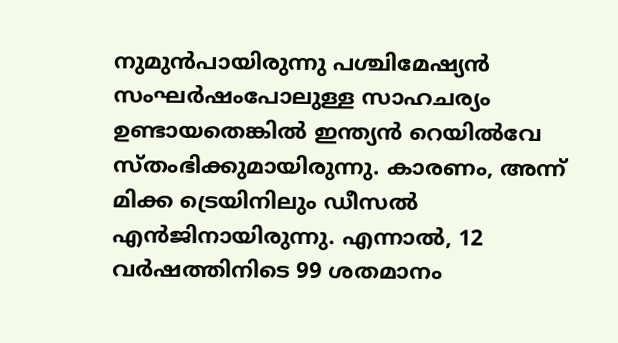നുമുൻപായിരുന്നു പശ്ചിമേഷ്യൻ സംഘർഷംപോലുള്ള സാഹചര്യം ഉണ്ടായതെങ്കിൽ ഇന്ത്യൻ റെയിൽവേ സ്തംഭിക്കുമായിരുന്നു. കാരണം, അന്ന് മിക്ക ട്രെയിനിലും ഡീസൽ എൻജിനായിരുന്നു. എന്നാൽ, 12 വർഷത്തിനിടെ 99 ശതമാനം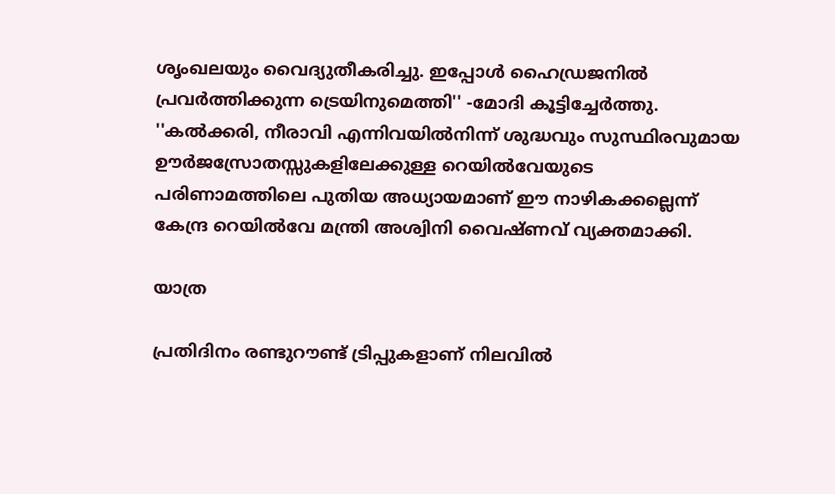ശൃംഖലയും വൈദ്യുതീകരിച്ചു. ഇപ്പോൾ ഹൈഡ്രജനിൽ പ്രവർത്തിക്കുന്ന ട്രെയിനുമെത്തി'' -മോദി കൂട്ടിച്ചേർത്തു. ''കൽക്കരി, നീരാവി എന്നിവയിൽനിന്ന് ശുദ്ധവും സുസ്ഥിരവുമായ ഊർജസ്രോതസ്സുകളിലേക്കുള്ള റെയിൽവേയുടെ പരിണാമത്തിലെ പുതിയ അധ്യായമാണ് ഈ നാഴികക്കല്ലെന്ന് കേന്ദ്ര റെയിൽവേ മന്ത്രി അശ്വിനി വൈഷ്ണവ് വ്യക്തമാക്കി.

യാത്ര

പ്രതിദിനം രണ്ടുറൗണ്ട് ട്രിപ്പുകളാണ് നിലവിൽ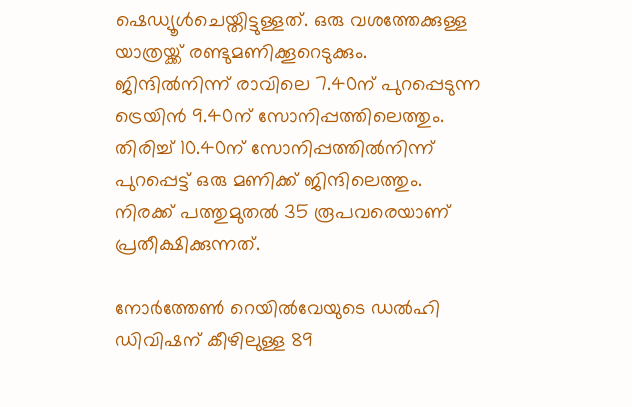ഷെഡ്യൂൾചെയ്തിട്ടുള്ളത്. ഒരു വശത്തേക്കുള്ള യാത്രയ്ക്ക് രണ്ടുമണിക്കൂറെടുക്കും. ജിന്ദിൽനിന്ന് രാവിലെ 7.40ന് പുറപ്പെടുന്ന ട്രെയിൻ 9.40ന് സോനിപ്പത്തിലെത്തും. തിരിച്ച് 10.40ന് സോനിപ്പത്തിൽനിന്ന് പുറപ്പെട്ട് ഒരു മണിക്ക് ജിന്ദിലെത്തും. നിരക്ക് പത്തുമുതൽ 35 രൂപവരെയാണ് പ്രതീക്ഷിക്കുന്നത്.

നോർത്തേൺ റെയിൽവേയുടെ ഡൽഹി ഡിവിഷന് കീഴിലുള്ള 89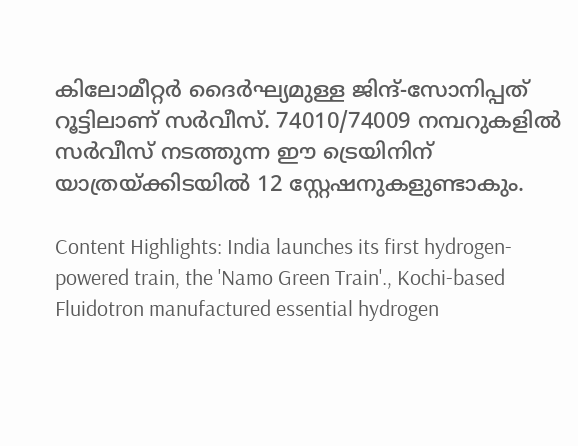കിലോമീറ്റർ ദൈർഘ്യമുള്ള ജിന്ദ്-സോനിപ്പത് റൂട്ടിലാണ് സർവീസ്. 74010/74009 നമ്പറുകളിൽ സർവീസ് നടത്തുന്ന ഈ ട്രെയിനിന് യാത്രയ്ക്കിടയിൽ 12 സ്റ്റേഷനുകളുണ്ടാകും.

Content Highlights: India launches its first hydrogen-powered train, the 'Namo Green Train'., Kochi-based Fluidotron manufactured essential hydrogen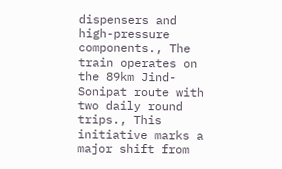dispensers and high-pressure components., The train operates on the 89km Jind-Sonipat route with two daily round trips., This initiative marks a major shift from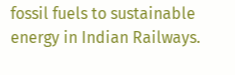fossil fuels to sustainable energy in Indian Railways.